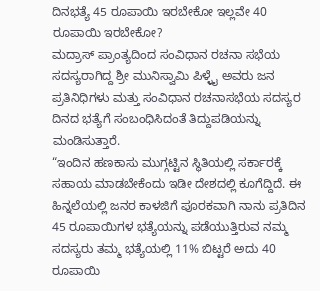ದಿನಭತ್ಯೆ 45 ರೂಪಾಯಿ ಇರಬೇಕೋ ಇಲ್ಲವೇ 40 ರೂಪಾಯಿ ಇರಬೇಕೋ?
ಮದ್ರಾಸ್ ಪ್ರಾಂತ್ಯದಿಂದ ಸಂವಿಧಾನ ರಚನಾ ಸಭೆಯ ಸದಸ್ಯರಾಗಿದ್ದ ಶ್ರೀ ಮುನಿಸ್ವಾಮಿ ಪಿಳ್ಳೈ ಅವರು ಜನ ಪ್ರತಿನಿಧಿಗಳು ಮತ್ತು ಸಂವಿಧಾನ ರಚನಾಸಭೆಯ ಸದಸ್ಯರ ದಿನದ ಭತ್ಯೆಗೆ ಸಂಬಂಧಿಸಿದಂತೆ ತಿದ್ದುಪಡಿಯನ್ನು ಮಂಡಿಸುತ್ತಾರೆ.
“ಇಂದಿನ ಹಣಕಾಸು ಮುಗ್ಗಟ್ಟಿನ ಸ್ಥಿತಿಯಲ್ಲಿ ಸರ್ಕಾರಕ್ಕೆ ಸಹಾಯ ಮಾಡಬೇಕೆಂದು ಇಡೀ ದೇಶದಲ್ಲಿ ಕೂಗೆದ್ದಿದೆ. ಈ ಹಿನ್ನಲೆಯಲ್ಲಿ ಜನರ ಕಾಳಜಿಗೆ ಪೂರಕವಾಗಿ ನಾನು ಪ್ರತಿದಿನ 45 ರೂಪಾಯಿಗಳ ಭತ್ಯೆಯನ್ನು ಪಡೆಯುತ್ತಿರುವ ನಮ್ಮ ಸದಸ್ಯರು ತಮ್ಮ ಭತ್ಯೆಯಲ್ಲಿ 11% ಬಿಟ್ಟರೆ ಅದು 40 ರೂಪಾಯಿ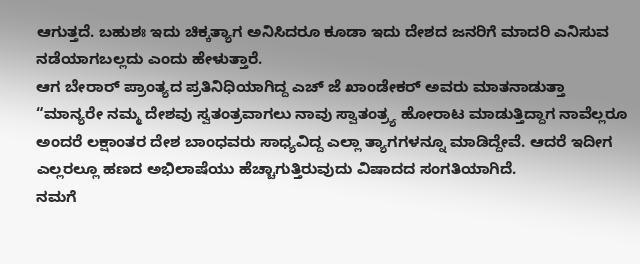ಆಗುತ್ತದೆ. ಬಹುಶಃ ಇದು ಚಿಕ್ಕತ್ಯಾಗ ಅನಿಸಿದರೂ ಕೂಡಾ ಇದು ದೇಶದ ಜನರಿಗೆ ಮಾದರಿ ಎನಿಸುವ ನಡೆಯಾಗಬಲ್ಲದು ಎಂದು ಹೇಳುತ್ತಾರೆ.
ಆಗ ಬೇರಾರ್ ಪ್ರಾಂತ್ಯದ ಪ್ರತಿನಿಧಿಯಾಗಿದ್ದ ಎಚ್ ಜೆ ಖಾಂಡೇಕರ್ ಅವರು ಮಾತನಾಡುತ್ತಾ
“ಮಾನ್ಯರೇ ನಮ್ಮ ದೇಶವು ಸ್ವತಂತ್ರವಾಗಲು ನಾವು ಸ್ವಾತಂತ್ರ್ಯ ಹೋರಾಟ ಮಾಡುತ್ತಿದ್ದಾಗ ನಾವೆಲ್ಲರೂ ಅಂದರೆ ಲಕ್ಷಾಂತರ ದೇಶ ಬಾಂಧವರು ಸಾಧ್ಯವಿದ್ದ ಎಲ್ಲಾ ತ್ಯಾಗಗಳನ್ನೂ ಮಾಡಿದ್ದೇವೆ. ಆದರೆ ಇದೀಗ ಎಲ್ಲರಲ್ಲೂ ಹಣದ ಅಭಿಲಾಷೆಯು ಹೆಚ್ಚಾಗುತ್ತಿರುವುದು ವಿಷಾದದ ಸಂಗತಿಯಾಗಿದೆ.
ನಮಗೆ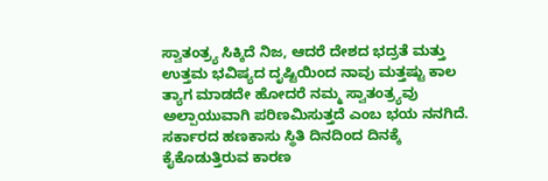ಸ್ವಾತಂತ್ರ್ಯ ಸಿಕ್ಕಿದೆ ನಿಜ, ಆದರೆ ದೇಶದ ಭದ್ರತೆ ಮತ್ತು ಉತ್ತಮ ಭವಿಷ್ಯದ ದೃಷ್ಟಿಯಿಂದ ನಾವು ಮತ್ತಷ್ಟು ಕಾಲ ತ್ಯಾಗ ಮಾಡದೇ ಹೋದರೆ ನಮ್ಮ ಸ್ವಾತಂತ್ರ್ಯವು ಅಲ್ಪಾಯುವಾಗಿ ಪರಿಣಮಿಸುತ್ತದೆ ಎಂಬ ಭಯ ನನಗಿದೆ. ಸರ್ಕಾರದ ಹಣಕಾಸು ಸ್ಥಿತಿ ದಿನದಿಂದ ದಿನಕ್ಕೆ ಕೈಕೊಡುತ್ತಿರುವ ಕಾರಣ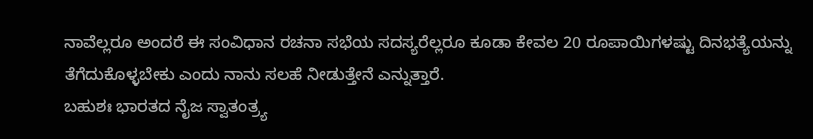ನಾವೆಲ್ಲರೂ ಅಂದರೆ ಈ ಸಂವಿಧಾನ ರಚನಾ ಸಭೆಯ ಸದಸ್ಯರೆಲ್ಲರೂ ಕೂಡಾ ಕೇವಲ 20 ರೂಪಾಯಿಗಳಷ್ಟು ದಿನಭತ್ಯೆಯನ್ನು ತೆಗೆದುಕೊಳ್ಳಬೇಕು ಎಂದು ನಾನು ಸಲಹೆ ನೀಡುತ್ತೇನೆ ಎನ್ನುತ್ತಾರೆ.
ಬಹುಶಃ ಭಾರತದ ನೈಜ ಸ್ವಾತಂತ್ರ್ಯ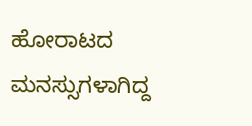ಹೋರಾಟದ ಮನಸ್ಸುಗಳಾಗಿದ್ದ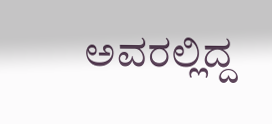ಅವರಲ್ಲಿದ್ದ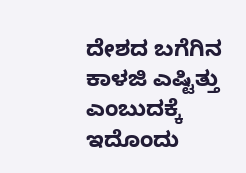ದೇಶದ ಬಗೆಗಿನ ಕಾಳಜಿ ಎಷ್ಟಿತ್ತು ಎಂಬುದಕ್ಕೆ ಇದೊಂದು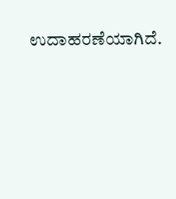ಉದಾಹರಣೆಯಾಗಿದೆ.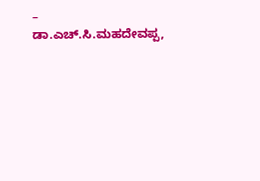– ಡಾ.ಎಚ್.ಸಿ.ಮಹದೇವಪ್ಪ,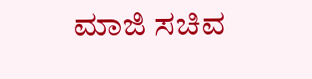ಮಾಜಿ ಸಚಿವ